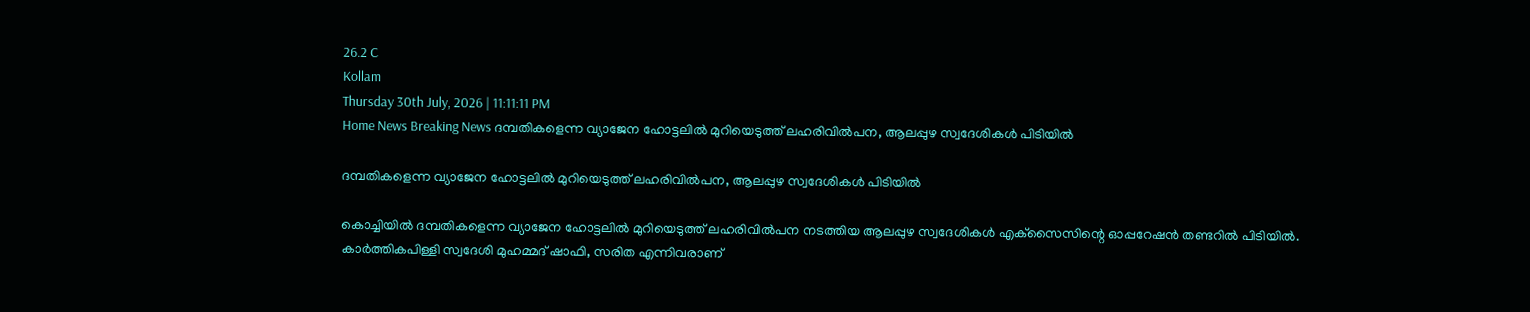26.2 C
Kollam
Thursday 30th July, 2026 | 11:11:11 PM
Home News Breaking News ദമ്പതികളെന്ന വ്യാജേന ഹോട്ടലില്‍ മുറിയെടുത്ത് ലഹരിവില്‍പന, ആലപ്പുഴ സ്വദേശികള്‍ പിടിയില്‍

ദമ്പതികളെന്ന വ്യാജേന ഹോട്ടലില്‍ മുറിയെടുത്ത് ലഹരിവില്‍പന, ആലപ്പുഴ സ്വദേശികള്‍ പിടിയില്‍

കൊച്ചിയില്‍ ദമ്പതികളെന്ന വ്യാജേന ഹോട്ടലില്‍ മുറിയെടുത്ത് ലഹരിവില്‍പന നടത്തിയ ആലപ്പുഴ സ്വദേശികള്‍ എക്‌സൈസിന്റെ ഓപ്പറേഷന്‍ തണ്ടറില്‍ പിടിയില്‍. കാര്‍ത്തികപിള്ളി സ്വദേശി മുഹമ്മദ് ഷാഫി, സരിത എന്നിവരാണ്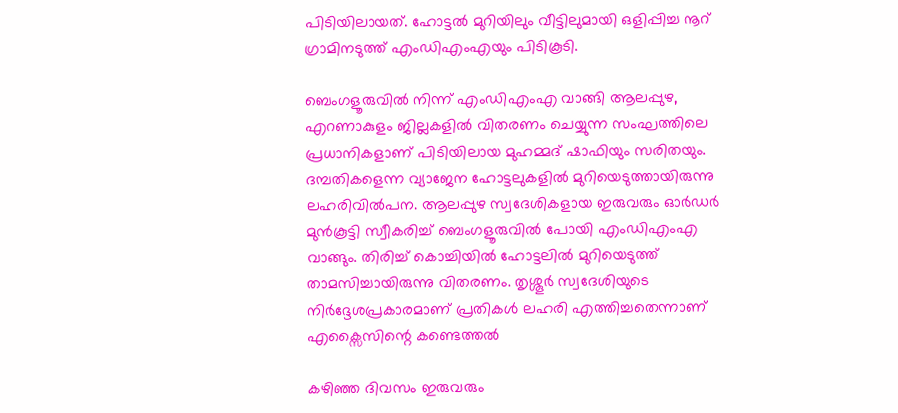പിടിയിലായത്. ഹോട്ടല്‍ മുറിയിലും വീട്ടിലുമായി ഒളിപ്പിച്ച നൂറ് ഗ്രാമിനടുത്ത് എംഡിഎംഎയും പിടികൂടി.

ബെംഗളൂരുവില്‍ നിന്ന് എംഡിഎംഎ വാങ്ങി ആലപ്പുഴ, എറണാകുളം ജില്ലകളില്‍ വിതരണം ചെയ്യുന്ന സംഘത്തിലെ പ്രധാനികളാണ് പിടിയിലായ മുഹമ്മദ് ഷാഫിയും സരിതയും. ദമ്പതികളെന്ന വ്യാജേന ഹോട്ടലുകളില്‍ മുറിയെടുത്തായിരുന്നു ലഹരിവില്‍പന. ആലപ്പുഴ സ്വദേശികളായ ഇരുവരും ഓര്‍ഡര്‍ മുന്‍കൂട്ടി സ്വീകരിച്ച് ബെംഗളൂരുവില്‍ പോയി എംഡിഎംഎ വാങ്ങും. തിരിച്ച് കൊച്ചിയില്‍ ഹോട്ടലില്‍ മുറിയെടുത്ത് താമസിച്ചായിരുന്നു വിതരണം. തൃശ്ശൂർ സ്വദേശിയുടെ നിർദ്ദേശപ്രകാരമാണ് പ്രതികൾ ലഹരി എത്തിച്ചതെന്നാണ് എക്സൈസിന്റെ കണ്ടെത്തൽ

കഴിഞ്ഞ ദിവസം ഇരുവരും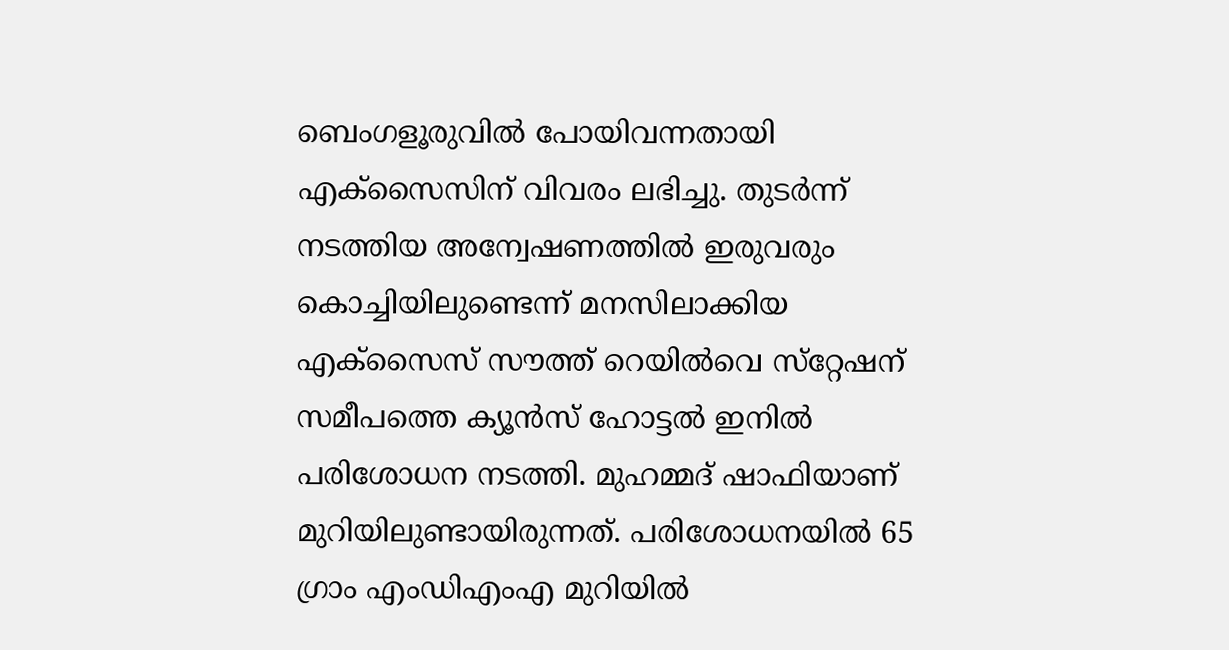ബെംഗളൂരുവില്‍ പോയിവന്നതായി എക്‌സൈസിന് വിവരം ലഭിച്ചു. തുടര്‍ന്ന് നടത്തിയ അന്വേഷണത്തില്‍ ഇരുവരും കൊച്ചിയിലുണ്ടെന്ന് മനസിലാക്കിയ എക്‌സൈസ് സൗത്ത് റെയില്‍വെ സ്‌റ്റേഷന് സമീപത്തെ ക്യൂൻസ് ഹോട്ടല്‍ ഇനില്‍ പരിശോധന നടത്തി. മുഹമ്മദ് ഷാഫിയാണ് മുറിയിലുണ്ടായിരുന്നത്. പരിശോധനയില്‍ 65 ഗ്രാം എംഡിഎംഎ മുറിയില്‍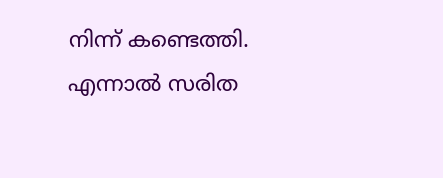നിന്ന് കണ്ടെത്തി. എന്നാല്‍ സരിത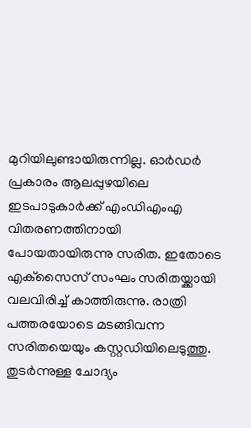മുറിയിലുണ്ടായിരുന്നില്ല. ഓര്‍ഡര്‍ പ്രകാരം ആലപ്പുഴയിലെ ഇടപാടുകാര്‍ക്ക് എംഡിഎംഎ വിതരണത്തിനായി പോയതായിരുന്നു സരിത. ഇതോടെ എക്‌സൈസ് സംഘം സരിതയ്ക്കായി വലവിരിച്ച് കാത്തിരുന്നു. രാത്രി പത്തരയോടെ മടങ്ങിവന്ന സരിതയെയും കസ്റ്റഡിയിലെടുത്തു. തുടര്‍ന്നുള്ള ചോദ്യം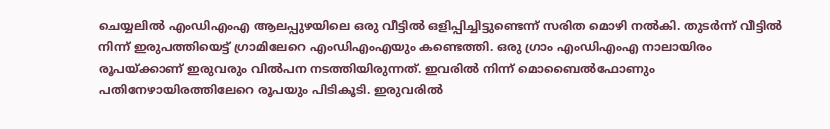ചെയ്യലില്‍ എംഡിഎംഎ ആലപ്പുഴയിലെ ഒരു വീട്ടില്‍ ഒളിപ്പിച്ചിട്ടുണ്ടെന്ന് സരിത മൊഴി നല്‍കി. തുടര്‍ന്ന് വീട്ടില്‍ നിന്ന് ഇരുപത്തിയെട്ട് ഗ്രാമിലേറെ എംഡിഎംഎയും കണ്ടെത്തി. ഒരു ഗ്രാം എംഡിഎംഎ നാലായിരം രൂപയ്ക്കാണ് ഇരുവരും വില്‍പന നടത്തിയിരുന്നത്. ഇവരില്‍ നിന്ന് മൊബൈല്‍ഫോണും പതിനേഴായിരത്തിലേറെ രൂപയും പിടികൂടി. ഇരുവരില്‍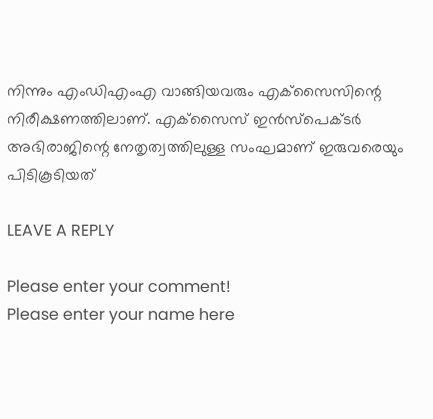നിന്നും എംഡിഎംഎ വാങ്ങിയവരും എക്‌സൈസിന്റെ നിരീക്ഷണത്തിലാണ്. എക്‌സൈസ് ഇന്‍സ്‌പെക്ടര്‍ അഭിരാജിന്റെ നേതൃത്വത്തിലുള്ള സംഘമാണ് ഇരുവരെയും പിടികൂടിയത്

LEAVE A REPLY

Please enter your comment!
Please enter your name here